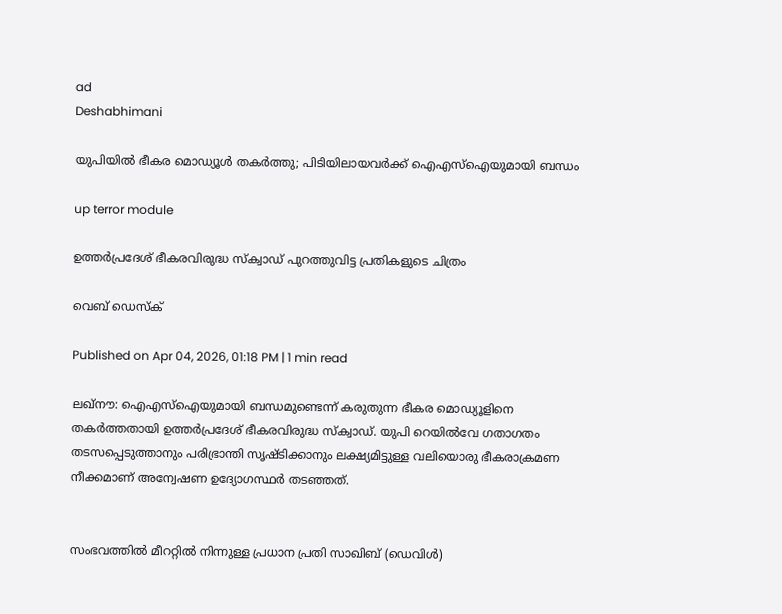ad
Deshabhimani

യുപിയിൽ ഭീകര മൊഡ്യൂൾ തകർത്തു; പിടിയിലായവർക്ക് ഐഎസ്ഐയുമായി ബന്ധം

up terror module

ഉത്തർപ്രദേശ് ഭീകരവിരുദ്ധ സ്‌ക്വാഡ് പുറത്തുവിട്ട പ്രതികളുടെ ചിത്രം

വെബ് ഡെസ്ക്

Published on Apr 04, 2026, 01:18 PM | 1 min read

ലഖ്നൗ: ഐഎസ്ഐയുമായി ബന്ധമുണ്ടെന്ന് കരുതുന്ന ഭീകര മൊഡ്യൂളിനെ തകർത്തതായി ഉത്തർപ്രദേശ് ഭീകരവിരുദ്ധ സ്‌ക്വാഡ്. യുപി റെയിൽവേ ഗതാഗതം തടസപ്പെടുത്താനും പരിഭ്രാന്തി സൃഷ്ടിക്കാനും ലക്ഷ്യമിട്ടുള്ള വലിയൊരു ഭീകരാക്രമണ നീക്കമാണ് അന്വേഷണ ഉദ്യോഗസ്ഥർ തടഞ്ഞത്.


സംഭവത്തിൽ മീററ്റിൽ നിന്നുള്ള പ്രധാന പ്രതി സാഖിബ് (ഡെവിൾ)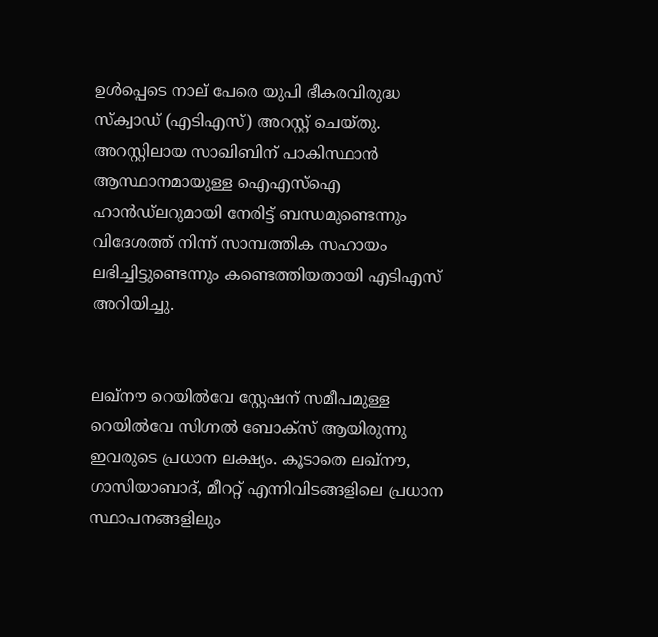ഉൾപ്പെടെ നാല് പേരെ യുപി ഭീകരവിരുദ്ധ സ്‌ക്വാഡ് (എടിഎസ്) അറസ്റ്റ് ചെയ്തു. അറസ്റ്റിലായ സാഖിബിന് പാകിസ്ഥാൻ ആസ്ഥാനമായുള്ള ഐഎസ്ഐ ഹാൻഡ്‌ലറുമായി നേരിട്ട് ബന്ധമുണ്ടെന്നും വിദേശത്ത് നിന്ന് സാമ്പത്തിക സഹായം ലഭിച്ചിട്ടുണ്ടെന്നും കണ്ടെത്തിയതായി എടിഎസ് അറിയിച്ചു.


ലഖ്‌നൗ റെയിൽവേ സ്റ്റേഷന് സമീപമുള്ള റെയിൽവേ സിഗ്നൽ ബോക്‌സ് ആയിരുന്നു ഇവരുടെ പ്രധാന ലക്ഷ്യം. കൂടാതെ ലഖ്‌നൗ, ഗാസിയാബാദ്, മീററ്റ് എന്നിവിടങ്ങളിലെ പ്രധാന സ്ഥാപനങ്ങളിലും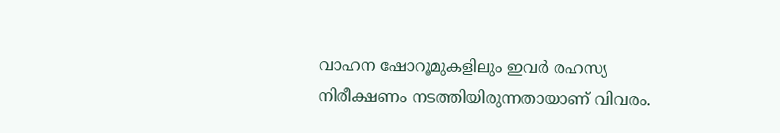വാഹന ഷോറൂമുകളിലും ഇവർ രഹസ്യ നിരീക്ഷണം നടത്തിയിരുന്നതായാണ് വിവരം.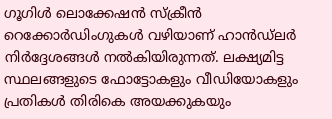ഗൂഗിൾ ലൊക്കേഷൻ സ്‌ക്രീൻ റെക്കോർഡിംഗുകൾ വഴിയാണ് ഹാൻഡ്‌ലർ നിർദ്ദേശങ്ങൾ നൽകിയിരുന്നത്. ലക്ഷ്യമിട്ട സ്ഥലങ്ങളുടെ ഫോട്ടോകളും വീഡിയോകളും പ്രതികൾ തിരികെ അയക്കുകയും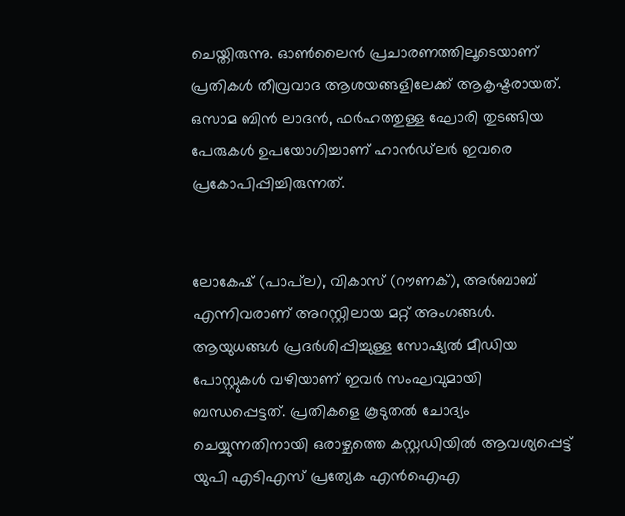ചെയ്തിരുന്നു. ഓൺലൈൻ പ്രചാരണത്തിലൂടെയാണ് പ്രതികൾ തീവ്രവാദ ആശയങ്ങളിലേക്ക് ആകൃഷ്ടരായത്. ഒസാമ ബിൻ ലാദൻ, ഫർഹത്തുള്ള ഘോരി തുടങ്ങിയ പേരുകൾ ഉപയോഗിച്ചാണ് ഹാൻഡ്‌ലർ ഇവരെ പ്രകോപിപ്പിച്ചിരുന്നത്.


ലോകേഷ് (പാപ്‌ല), വികാസ് (റൗണക്), അർബാബ് എന്നിവരാണ് അറസ്റ്റിലായ മറ്റ് അംഗങ്ങൾ. ആയുധങ്ങൾ പ്രദർശിപ്പിച്ചുള്ള സോഷ്യൽ മീഡിയ പോസ്റ്റുകൾ വഴിയാണ് ഇവർ സംഘവുമായി ബന്ധപ്പെട്ടത്. പ്രതികളെ കൂടുതൽ ചോദ്യം ചെയ്യുന്നതിനായി ഒരാഴ്ചത്തെ കസ്റ്റഡിയിൽ ആവശ്യപ്പെട്ട് യുപി എടിഎസ് പ്രത്യേക എൻഐഎ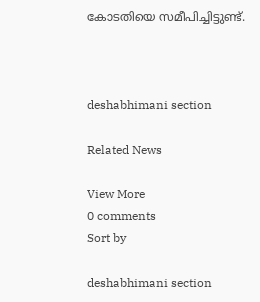കോടതിയെ സമീപിച്ചിട്ടുണ്ട്.



deshabhimani section

Related News

View More
0 comments
Sort by

deshabhimani section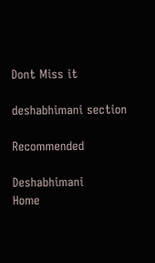Dont Miss it

deshabhimani section

Recommended

Deshabhimani
Home